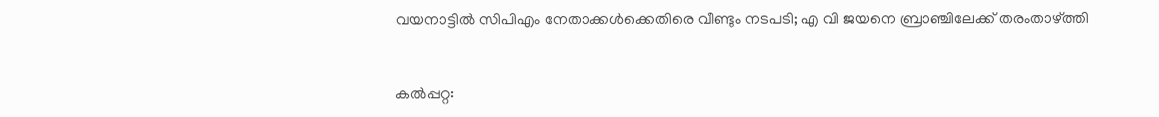വയനാട്ടില്‍ സിപിഎം നേതാക്കള്‍ക്കെതിരെ വീണ്ടും നടപടി; എ വി ജയനെ ബ്രാഞ്ചിലേക്ക് തരംതാഴ്ത്തി


കല്‍പ്പറ്റ: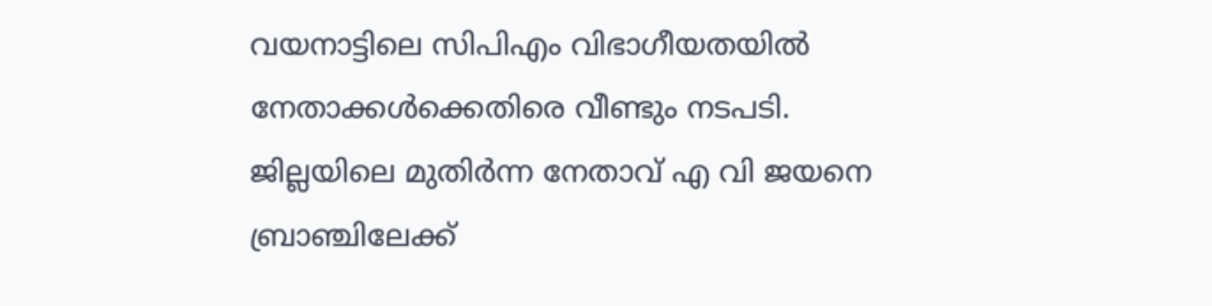വയനാട്ടിലെ സിപിഎം വിഭാഗീയതയില്‍ നേതാക്കള്‍ക്കെതിരെ വീണ്ടും നടപടി. ജില്ലയിലെ മുതിര്‍ന്ന നേതാവ് എ വി ജയനെ ബ്രാഞ്ചിലേക്ക്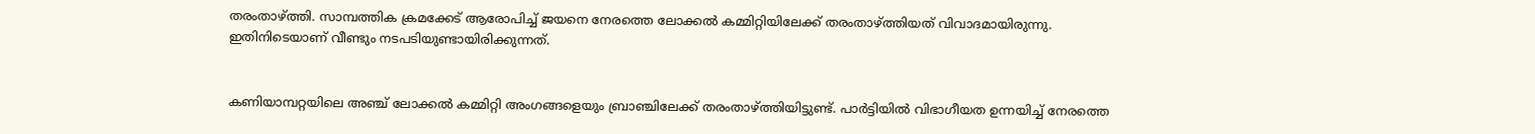തരംതാഴ്ത്തി. സാമ്പത്തിക ക്രമക്കേട് ആരോപിച്ച് ജയനെ നേരത്തെ ലോക്കല്‍ കമ്മിറ്റിയിലേക്ക് തരംതാഴ്ത്തിയത് വിവാദമായിരുന്നു. ഇതിനിടെയാണ് വീണ്ടും നടപടിയുണ്ടായിരിക്കുന്നത്.


കണിയാമ്പറ്റയിലെ അഞ്ച് ലോക്കല്‍ കമ്മിറ്റി അംഗങ്ങളെയും ബ്രാഞ്ചിലേക്ക് തരംതാഴ്ത്തിയിട്ടുണ്ട്. പാര്‍ട്ടിയില്‍ വിഭാഗീയത ഉന്നയിച്ച് നേരത്തെ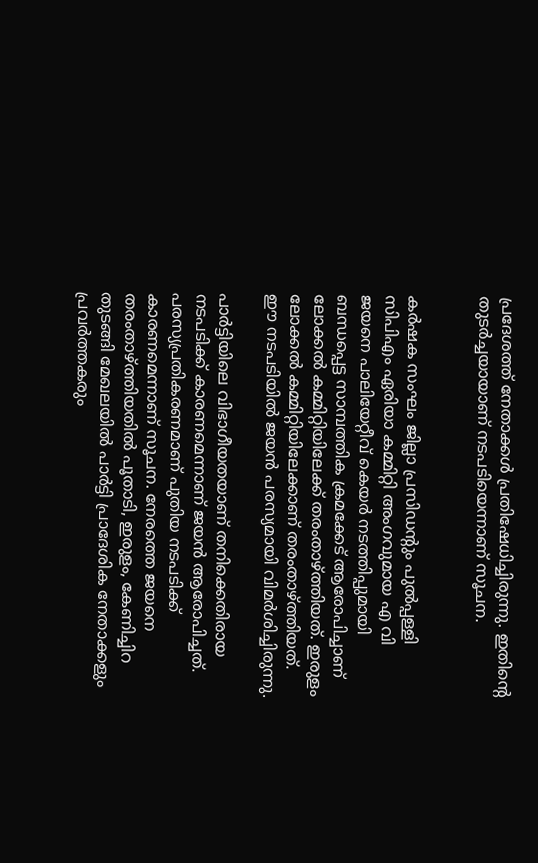പ്രദേശത്ത് നേതാക്കള്‍ പ്രതിഷേധിച്ചിരുന്നു. ഇതിന്റെ തുടര്‍ച്ചയായാണ് നടപടിയെന്നാണ് സൂചന.


കര്‍ഷക സംഘം ജില്ലാ പ്രസിഡന്റും പുല്‍പ്പള്ളി സിപിഎം ഏരിയാ കമ്മിറ്റി അംഗവുമായ എ വി ജയനെ പാലിയേറ്റീവ് കെയര്‍ നടത്തിപ്പുമായി ബന്ധപ്പെട്ട സാമ്പത്തിക ക്രമക്കേട് ആരോപിച്ചാണ് ലോക്കല്‍ കമ്മിറ്റിയിലേക്ക് തരംതാഴ്ത്തിയത്. ഇരുളം ലോക്കല്‍ കമ്മിറ്റിയിലേക്കാണ് തരംതാഴ്ത്തിയത്. ഈ നടപടിയില്‍ ജയന്‍ പരസ്യമായി വിമര്‍ശിച്ചിരുന്നു.

പാര്‍ട്ടിയിലെ വിഭാഗീയതയാണ് തനിക്കെതിരായ നടപടിക്ക് കാരണമെന്നാണ് ജയന്‍ ആരോപിച്ചത്. പരസ്യപ്രതികരണമാണ് പുതിയ നടപടിക്ക് കാരണമെന്നാണ് സൂചന. നേരത്തെ ജയനെ തരംതാഴ്ത്തിയതില്‍ പൂതാടി, ഇരുളം, കേണിച്ചിറ തുടങ്ങി മേഖലയില്‍ പാര്‍ട്ടി പ്രാദേശിക നേതാക്കളും പ്രവര്‍ത്തകരും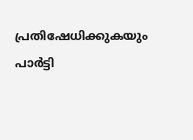പ്രതിഷേധിക്കുകയും പാര്‍ട്ടി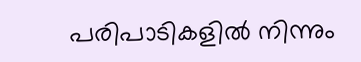പരിപാടികളില്‍ നിന്നും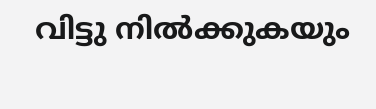വിട്ടു നില്‍ക്കുകയും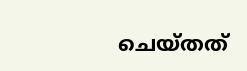ചെയ്തത്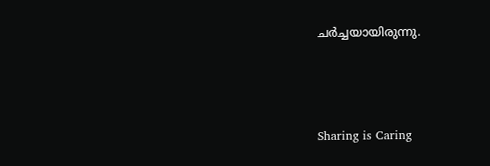ചര്‍ച്ചയായിരുന്നു.



Sharing is Caring